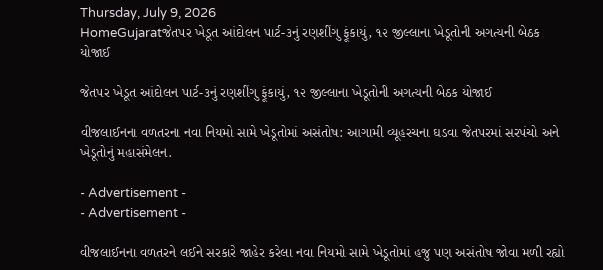Thursday, July 9, 2026
HomeGujaratજેતપર ખેડૂત આંદોલન પાર્ટ-૩નું રણશીંગુ ફૂંકાયું, ૧૨ જીલ્લાના ખેડૂતોની અગત્યની બેઠક યોજાઈ

જેતપર ખેડૂત આંદોલન પાર્ટ-૩નું રણશીંગુ ફૂંકાયું, ૧૨ જીલ્લાના ખેડૂતોની અગત્યની બેઠક યોજાઈ

વીજલાઈનના વળતરના નવા નિયમો સામે ખેડૂતોમાં અસંતોષ: આગામી વ્યૂહરચના ઘડવા જેતપરમાં સરપંચો અને ખેડૂતોનું મહાસંમેલન.

- Advertisement -
- Advertisement -

વીજલાઈનના વળતરને લઈને સરકારે જાહેર કરેલા નવા નિયમો સામે ખેડૂતોમાં હજુ પણ અસંતોષ જોવા મળી રહ્યો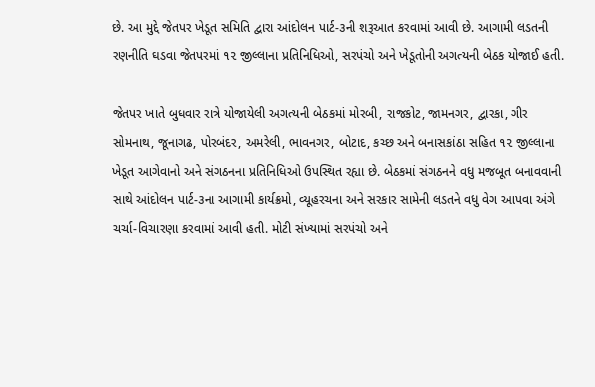છે. આ મુદ્દે જેતપર ખેડૂત સમિતિ દ્વારા આંદોલન પાર્ટ-૩ની શરૂઆત કરવામાં આવી છે. આગામી લડતની રણનીતિ ઘડવા જેતપરમાં ૧૨ જીલ્લાના પ્રતિનિધિઓ, સરપંચો અને ખેડૂતોની અગત્યની બેઠક યોજાઈ હતી.

જેતપર ખાતે બુધવાર રાત્રે યોજાયેલી અગત્યની બેઠકમાં મોરબી, રાજકોટ, જામનગર, દ્વારકા, ગીર સોમનાથ, જૂનાગઢ, પોરબંદર, અમરેલી, ભાવનગર, બોટાદ, કચ્છ અને બનાસકાંઠા સહિત ૧૨ જીલ્લાના ખેડૂત આગેવાનો અને સંગઠનના પ્રતિનિધિઓ ઉપસ્થિત રહ્યા છે. બેઠકમાં સંગઠનને વધુ મજબૂત બનાવવાની સાથે આંદોલન પાર્ટ-૩ના આગામી કાર્યક્રમો, વ્યૂહરચના અને સરકાર સામેની લડતને વધુ વેગ આપવા અંગે ચર્ચા-વિચારણા કરવામાં આવી હતી. મોટી સંખ્યામાં સરપંચો અને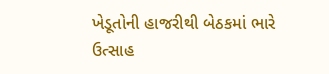ખેડૂતોની હાજરીથી બેઠકમાં ભારે ઉત્સાહ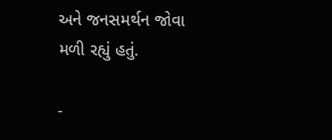અને જનસમર્થન જોવા મળી રહ્યું હતું.

-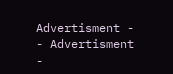Advertisment -
- Advertisment -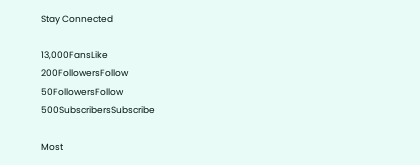Stay Connected

13,000FansLike
200FollowersFollow
50FollowersFollow
500SubscribersSubscribe

Most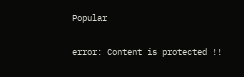Popular

error: Content is protected !!